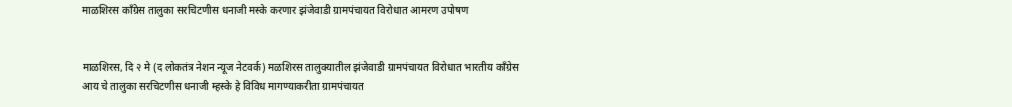माळशिरस कॉंग्रेस तालुका सरचिटणीस धनाजी मस्के करणार झंजेवाडी ग्रामपंचायत विरोधात आमरण उपोषण


माळशिरस, दि २ मे (द लोकतंत्र नेशन न्यूज नेटवर्क) मळशिरस तालुक्यातील झंजेवाडी ग्रामपंचायत विरोधात भारतीय कॉंग्रेस आय चे तालुका सरचिटणीस धनाजी म्हस्के हे विविध मागण्याकरीता ग्रामपंचायत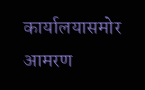कार्यालयासमोर आमरण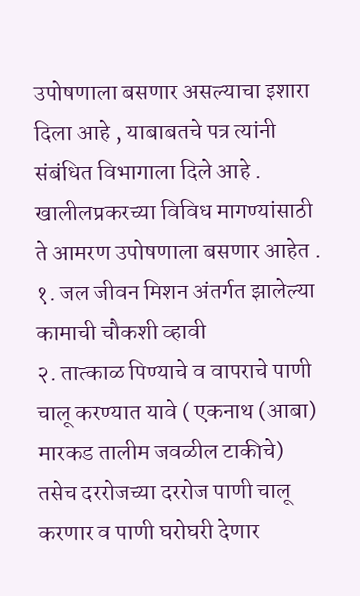उपोषणाला बसणार असल्याचा इशारा दिला आहे , याबाबतचे पत्र त्यांनी संबंधित विभागाला दिले आहे . खालीलप्रकरच्या विविध मागण्यांसाठी ते आमरण उपोषणाला बसणार आहेत .
१. जल जीवन मिशन अंतर्गत झालेल्या कामाची चौकशी व्हावी
२. तात्काळ पिण्याचे व वापराचे पाणी चालू करण्यात यावे ( एकनाथ (आबा) मारकड तालीम जवळील टाकीचे) तसेच दररोजच्या दररोज पाणी चालू करणार व पाणी घरोघरी देणार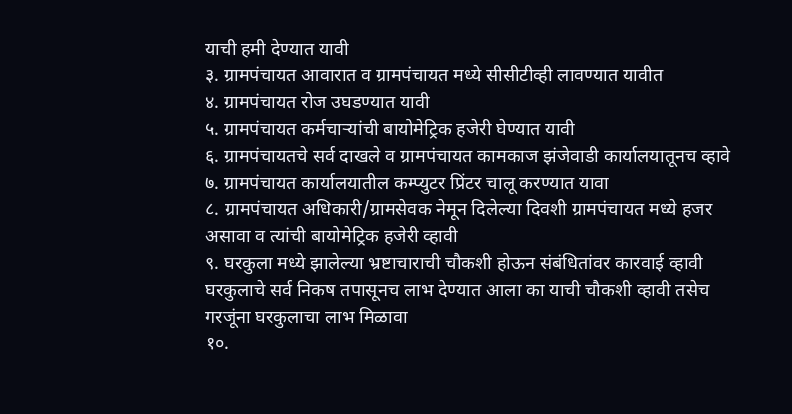याची हमी देण्यात यावी
३. ग्रामपंचायत आवारात व ग्रामपंचायत मध्ये सीसीटीव्ही लावण्यात यावीत
४. ग्रामपंचायत रोज उघडण्यात यावी
५. ग्रामपंचायत कर्मचाऱ्यांची बायोमेट्रिक हजेरी घेण्यात यावी
६. ग्रामपंचायतचे सर्व दाखले व ग्रामपंचायत कामकाज झंजेवाडी कार्यालयातूनच व्हावे
७. ग्रामपंचायत कार्यालयातील कम्प्युटर प्रिंटर चालू करण्यात यावा
८. ग्रामपंचायत अधिकारी/ग्रामसेवक नेमून दिलेल्या दिवशी ग्रामपंचायत मध्ये हजर असावा व त्यांची बायोमेट्रिक हजेरी व्हावी
९. घरकुला मध्ये झालेल्या भ्रष्टाचाराची चौकशी होऊन संबंधितांवर कारवाई व्हावी घरकुलाचे सर्व निकष तपासूनच लाभ देण्यात आला का याची चौकशी व्हावी तसेच गरजूंना घरकुलाचा लाभ मिळावा
१०.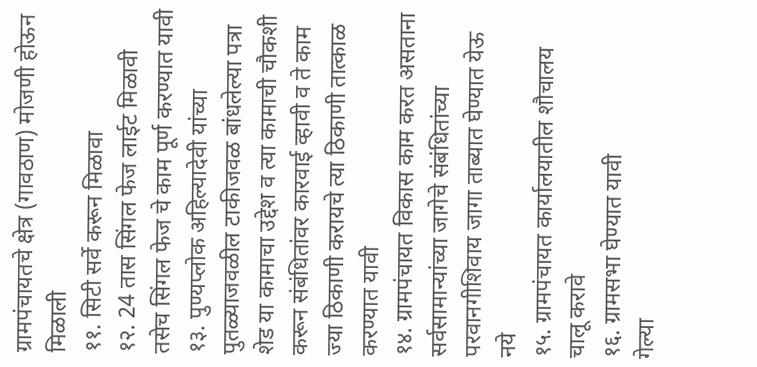ग्रामपंचायतचे क्षेत्र (गावठाण) मोजणी होऊन मिळाली
११. सिटी सर्वे करून मिळावा
१२. 24 तास सिंगल फेज लाईट मिळावी तसेच सिंगल फेज चे काम पूर्ण करण्यात यावी
१३. पुण्यप्लोक अहिल्यादेवी यांच्या पुतळ्याजवळील टाकीजवळ बांधलेल्या पत्रा शेड या कामाचा उद्देश व त्या कामाची चौकशी करून संबंधितांवर कारवाई व्हावी व ते काम ज्या ठिकाणी करायचे त्या ठिकाणी तात्काळ करण्यात यावी
१४. ग्रामपंचायत विकास काम करत असताना सर्वसामान्यांच्या जागेचे संबंधितांच्या परवानगीशिवाय जागा ताब्यात घेण्यात येऊ नये
१५. ग्रामपंचायत कार्यालयातील शौचालय चालू करावे
१६. ग्रामसभा घेण्यात यावी
गेल्या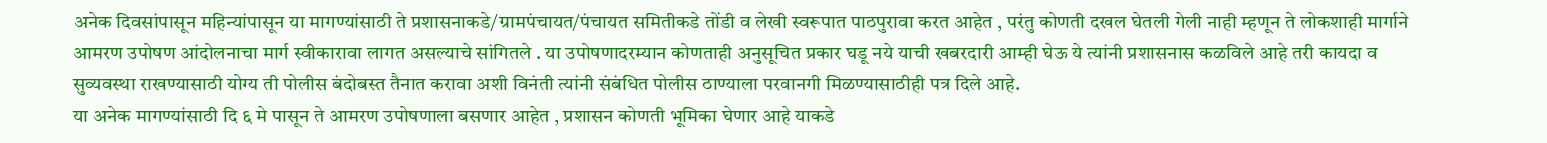अनेक दिवसांपासून महिन्यांपासून या मागण्यांसाठी ते प्रशासनाकडे/ग्रामपंचायत/पंचायत समितीकडे तोंडी व लेखी स्वरूपात पाठपुरावा करत आहेत , परंतु कोणती दखल घेतली गेली नाही म्हणून ते लोकशाही मार्गाने आमरण उपोषण आंदोलनाचा मार्ग स्वीकारावा लागत असल्याचे सांगितले . या उपोषणादरम्यान कोणताही अनुसूचित प्रकार घडू नये याची खबरदारी आम्ही घेऊ ये त्यांनी प्रशासनास कळविले आहे तरी कायदा व सुव्यवस्था राखण्यासाठी योग्य ती पोलीस बंदोबस्त तैनात करावा अशी विनंती त्यांनी संबंधित पोलीस ठाण्याला परवानगी मिळण्यासाठीही पत्र दिले आहे.
या अनेक मागण्यांसाठी दि ६ मे पासून ते आमरण उपोषणाला बसणार आहेत , प्रशासन कोणती भूमिका घेणार आहे याकडे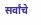सर्वांचे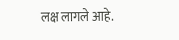लक्ष लागले आहे.